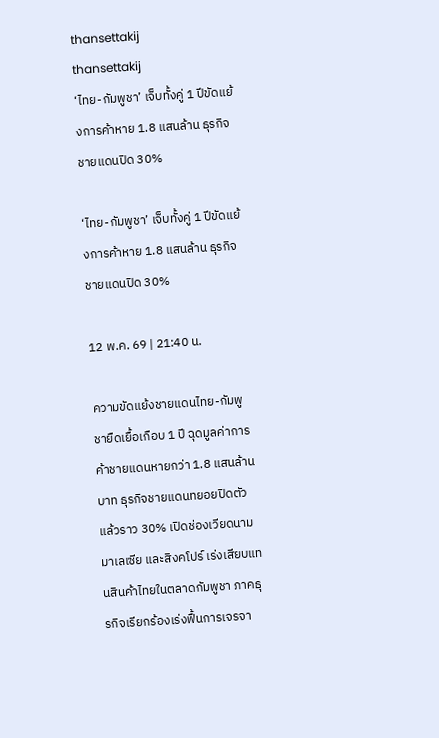thansettakij
thansettakij
‘ไทย-กัมพูชา’ เจ็บทั้งคู่ 1 ปีขัดแย้งการค้าหาย 1.8 แสนล้าน ธุรกิจชายแดนปิด 30%

‘ไทย-กัมพูชา’ เจ็บทั้งคู่ 1 ปีขัดแย้งการค้าหาย 1.8 แสนล้าน ธุรกิจชายแดนปิด 30%

12 พ.ค. 69 | 21:40 น.

ความขัดแย้งชายแดนไทย-กัมพูชายืดเยื้อเกือบ 1 ปี ฉุดมูลค่าการค้าชายแดนหายกว่า 1.8 แสนล้านบาท ธุรกิจชายแดนทยอยปิดตัวแล้วราว 30% เปิดช่องเวียดนาม มาเลเซีย และสิงคโปร์ เร่งเสียบแทนสินค้าไทยในตลาดกัมพูชา ภาคธุรกิจเรียกร้องเร่งฟื้นการเจรจา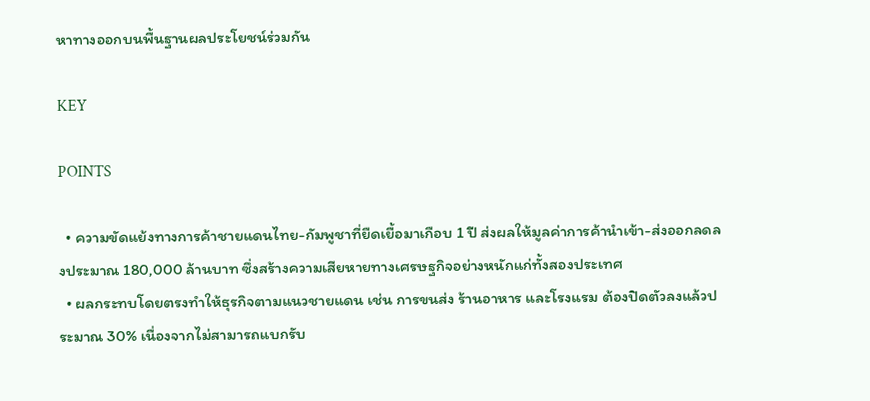หาทางออกบนพื้นฐานผลประโยชน์ร่วมกัน

KEY

POINTS

  • ความขัดแย้งทางการค้าชายแดนไทย-กัมพูชาที่ยืดเยื้อมาเกือบ 1 ปี ส่งผลให้มูลค่าการค้านำเข้า-ส่งออกลดลงประมาณ 180,000 ล้านบาท ซึ่งสร้างความเสียหายทางเศรษฐกิจอย่างหนักแก่ทั้งสองประเทศ
  • ผลกระทบโดยตรงทำให้ธุรกิจตามแนวชายแดน เช่น การขนส่ง ร้านอาหาร และโรงแรม ต้องปิดตัวลงแล้วประมาณ 30% เนื่องจากไม่สามารถแบกรับ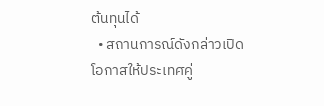ต้นทุนได้
  • สถานการณ์ดังกล่าวเปิดโอกาสให้ประเทศคู่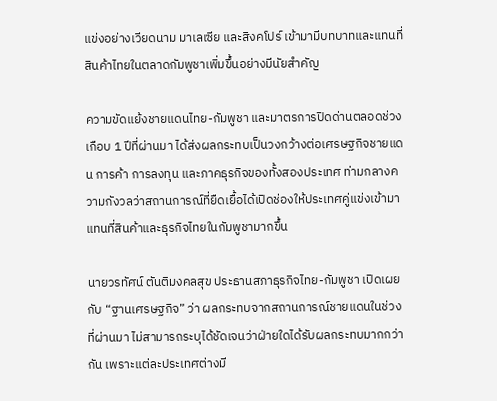แข่งอย่างเวียดนาม มาเลเซีย และสิงคโปร์ เข้ามามีบทบาทและแทนที่สินค้าไทยในตลาดกัมพูชาเพิ่มขึ้นอย่างมีนัยสำคัญ

ความขัดแย้งชายแดนไทย-กัมพูชา และมาตรการปิดด่านตลอดช่วงเกือบ 1 ปีที่ผ่านมา ได้ส่งผลกระทบเป็นวงกว้างต่อเศรษฐกิจชายแดน การค้า การลงทุน และภาคธุรกิจของทั้งสองประเทศ ท่ามกลางความกังวลว่าสถานการณ์ที่ยืดเยื้อได้เปิดช่องให้ประเทศคู่แข่งเข้ามาแทนที่สินค้าและธุรกิจไทยในกัมพูชามากขึ้น

นายวรทัศน์ ตันติมงคลสุข ประธานสภาธุรกิจไทย-กัมพูชา เปิดเผยกับ “ฐานเศรษฐกิจ” ว่า ผลกระทบจากสถานการณ์ชายแดนในช่วงที่ผ่านมา ไม่สามารถระบุได้ชัดเจนว่าฝ่ายใดได้รับผลกระทบมากกว่ากัน เพราะแต่ละประเทศต่างมี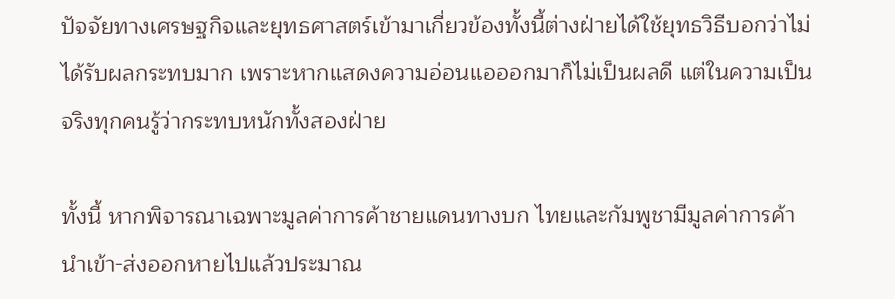ปัจจัยทางเศรษฐกิจและยุทธศาสตร์เข้ามาเกี่ยวข้องทั้งนี้ต่างฝ่ายได้ใช้ยุทธวิธีบอกว่าไม่ได้รับผลกระทบมาก เพราะหากแสดงความอ่อนแอออกมาก็ไม่เป็นผลดี แต่ในความเป็นจริงทุกคนรู้ว่ากระทบหนักทั้งสองฝ่าย

ทั้งนี้ หากพิจารณาเฉพาะมูลค่าการค้าชายแดนทางบก ไทยและกัมพูชามีมูลค่าการค้านำเข้า-ส่งออกหายไปแล้วประมาณ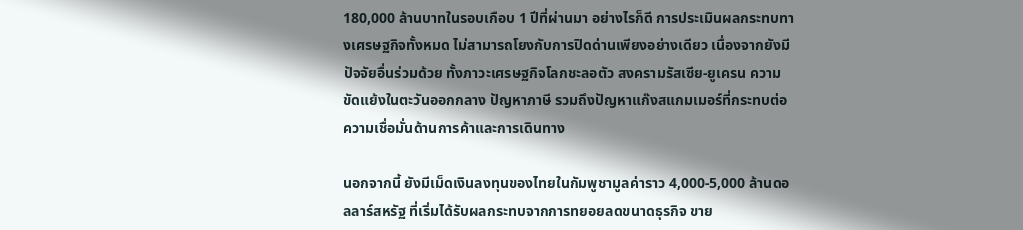180,000 ล้านบาทในรอบเกือบ 1 ปีที่ผ่านมา อย่างไรก็ดี การประเมินผลกระทบทางเศรษฐกิจทั้งหมด ไม่สามารถโยงกับการปิดด่านเพียงอย่างเดียว เนื่องจากยังมีปัจจัยอื่นร่วมด้วย ทั้งภาวะเศรษฐกิจโลกชะลอตัว สงครามรัสเซีย-ยูเครน ความขัดแย้งในตะวันออกกลาง ปัญหาภาษี รวมถึงปัญหาแก๊งสแกมเมอร์ที่กระทบต่อความเชื่อมั่นด้านการค้าและการเดินทาง

นอกจากนี้ ยังมีเม็ดเงินลงทุนของไทยในกัมพูชามูลค่าราว 4,000-5,000 ล้านดอลลาร์สหรัฐ ที่เริ่มได้รับผลกระทบจากการทยอยลดขนาดธุรกิจ ขาย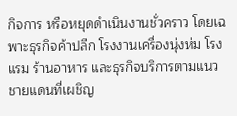กิจการ หรือหยุดดำเนินงานชั่วคราว โดยเฉพาะธุรกิจค้าปลีก โรงงานเครื่องนุ่งห่ม โรงแรม ร้านอาหาร และธุรกิจบริการตามแนวชายแดนที่เผชิญ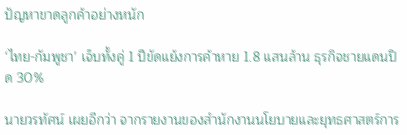ปัญหาขาดลูกค้าอย่างหนัก

‘ไทย-กัมพูชา’ เจ็บทั้งคู่ 1 ปีขัดแย้งการค้าหาย 1.8 แสนล้าน ธุรกิจชายแดนปิด 30%

นายวรทัศน์ เผยอีกว่า จากรายงานของสำนักงานนโยบายและยุทธศาสตร์การ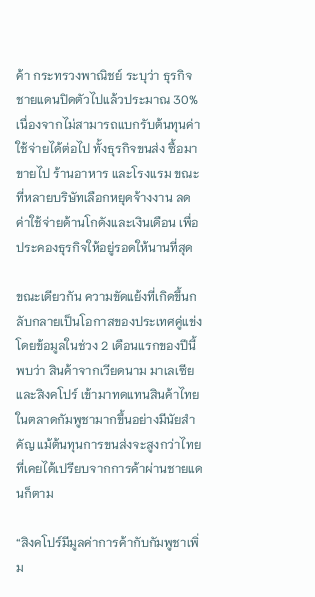ค้า กระทรวงพาณิชย์ ระบุว่า ธุรกิจชายแดนปิดตัวไปแล้วประมาณ 30% เนื่องจากไม่สามารถแบกรับต้นทุนค่าใช้จ่ายได้ต่อไป ทั้งธุรกิจขนส่ง ซื้อมาขายไป ร้านอาหาร และโรงแรม ขณะที่หลายบริษัทเลือกหยุดจ้างงาน ลดค่าใช้จ่ายด้านโกดังและเงินเดือน เพื่อประคองธุรกิจให้อยู่รอดให้นานที่สุด

ขณะเดียวกัน ความขัดแย้งที่เกิดขึ้นกลับกลายเป็นโอกาสของประเทศคู่แข่ง โดยข้อมูลในช่วง 2 เดือนแรกของปีนี้พบว่า สินค้าจากเวียดนาม มาเลเซีย และสิงคโปร์ เข้ามาทดแทนสินค้าไทยในตลาดกัมพูชามากขึ้นอย่างมีนัยสำคัญ แม้ต้นทุนการขนส่งจะสูงกว่าไทยที่เคยได้เปรียบจากการค้าผ่านชายแดนก็ตาม

“สิงคโปร์มีมูลค่าการค้ากับกัมพูชาเพิ่ม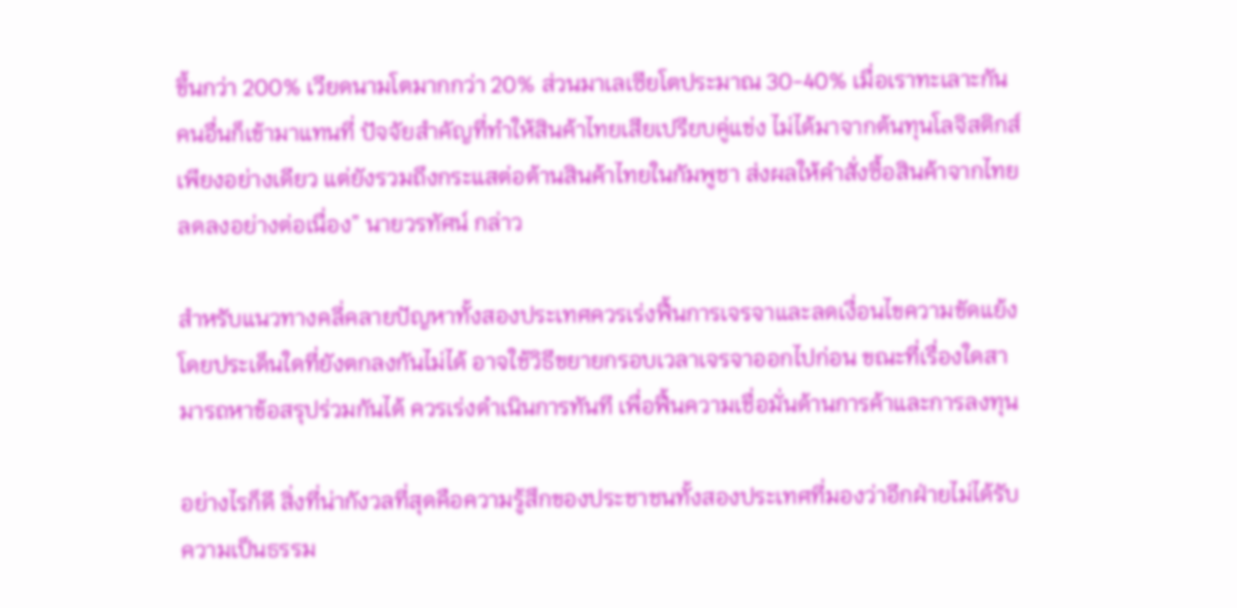ขึ้นกว่า 200% เวียดนามโตมากกว่า 20% ส่วนมาเลเซียโตประมาณ 30-40% เมื่อเราทะเลาะกัน คนอื่นก็เข้ามาแทนที่ ปัจจัยสำคัญที่ทำให้สินค้าไทยเสียเปรียบคู่แข่ง ไม่ได้มาจากต้นทุนโลจิสติกส์เพียงอย่างเดียว แต่ยังรวมถึงกระแสต่อต้านสินค้าไทยในกัมพูชา ส่งผลให้คำสั่งซื้อสินค้าจากไทยลดลงอย่างต่อเนื่อง” นายวรทัศน์ กล่าว

สำหรับแนวทางคลี่คลายปัญหาทั้งสองประเทศควรเร่งฟื้นการเจรจาและลดเงื่อนไขความขัดแย้ง โดยประเด็นใดที่ยังตกลงกันไม่ได้ อาจใช้วิธีขยายกรอบเวลาเจรจาออกไปก่อน ขณะที่เรื่องใดสามารถหาข้อสรุปร่วมกันได้ ควรเร่งดำเนินการทันที เพื่อฟื้นความเชื่อมั่นด้านการค้าและการลงทุน

อย่างไรก็ดี สิ่งที่น่ากังวลที่สุดคือความรู้สึกของประชาชนทั้งสองประเทศที่มองว่าอีกฝ่ายไม่ได้รับความเป็นธรรม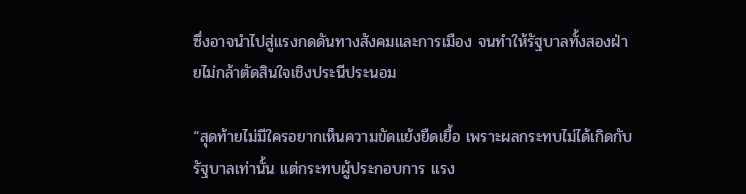ซึ่งอาจนำไปสู่แรงกดดันทางสังคมและการเมือง จนทำให้รัฐบาลทั้งสองฝ่ายไม่กล้าตัดสินใจเชิงประนีประนอม

“สุดท้ายไม่มีใครอยากเห็นความขัดแย้งยืดเยื้อ เพราะผลกระทบไม่ได้เกิดกับรัฐบาลเท่านั้น แต่กระทบผู้ประกอบการ แรง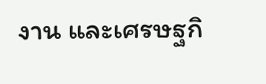งาน และเศรษฐกิ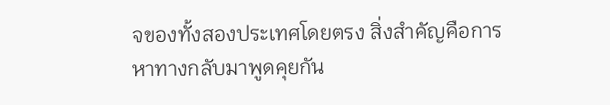จของทั้งสองประเทศโดยตรง สิ่งสำคัญคือการหาทางกลับมาพูดคุยกัน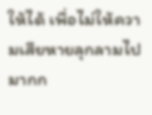ให้ได้ เพื่อไม่ให้ความเสียหายลุกลามไปมากก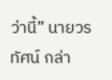ว่านี้” นายวรทัศน์ กล่า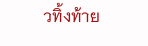วทิ้งท้าย